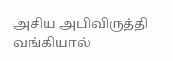அசிய அபிவிருத்தி வங்கியால்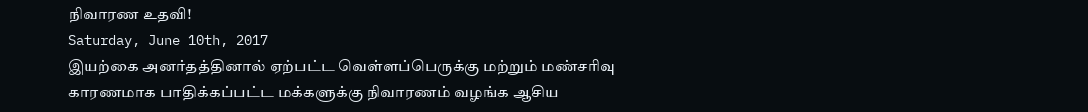நிவாரண உதவி!
Saturday, June 10th, 2017
இயற்கை அனர்தத்தினால் ஏற்பட்ட வெள்ளப்பெருக்கு மற்றும் மண்சரிவு காரணமாக பாதிக்கப்பட்ட மக்களுக்கு நிவாரணம் வழங்க ஆசிய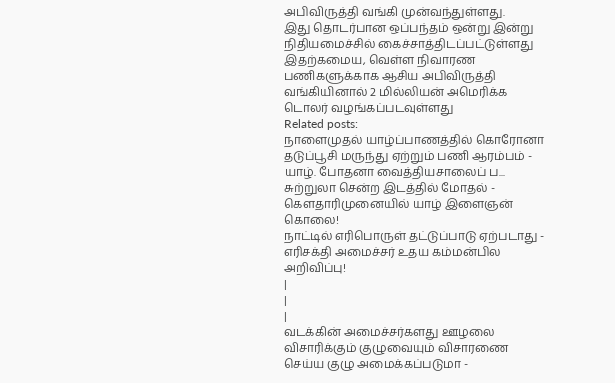அபிவிருத்தி வங்கி முன்வந்துள்ளது.
இது தொடர்பான ஒப்பந்தம் ஒன்று இன்று நிதியமைச்சில் கைச்சாத்திடப்பட்டுள்ளது இதற்கமைய, வெள்ள நிவாரண பணிகளுக்காக ஆசிய அபிவிருத்தி வங்கியினால் 2 மில்லியன் அமெரிக்க டொலர் வழங்கப்படவுள்ளது
Related posts:
நாளைமுதல் யாழ்ப்பாணத்தில் கொரோனா தடுப்பூசி மருந்து ஏற்றும் பணி ஆரம்பம் - யாழ். போதனா வைத்தியசாலைப் ப...
சுற்றுலா சென்ற இடத்தில் மோதல் - கௌதாரிமுனையில் யாழ் இளைஞன் கொலை!
நாட்டில் எரிபொருள் தட்டுப்பாடு ஏற்படாது - எரிசக்தி அமைச்சர் உதய கம்மன்பில அறிவிப்பு!
|
|
|
வடக்கின் அமைச்சர்களது ஊழலை விசாரிக்கும் குழுவையும் விசாரணை செய்ய குழு அமைக்கப்படுமா -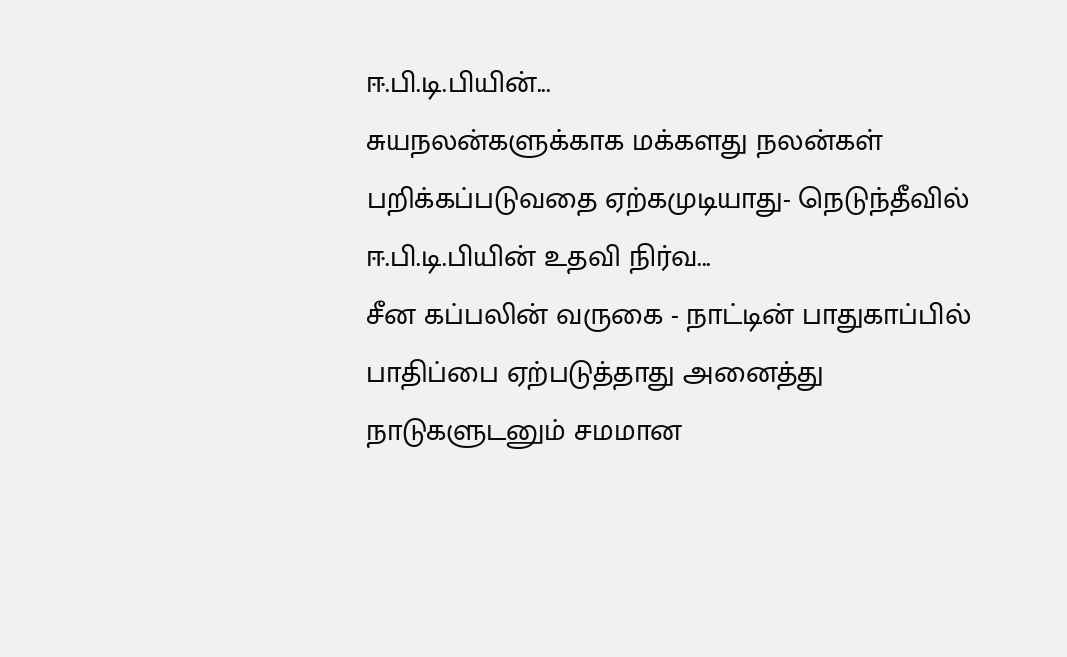ஈ.பி.டி.பியின்...
சுயநலன்களுக்காக மக்களது நலன்கள் பறிக்கப்படுவதை ஏற்கமுடியாது- நெடுந்தீவில் ஈ.பி.டி.பியின் உதவி நிர்வ...
சீன கப்பலின் வருகை - நாட்டின் பாதுகாப்பில் பாதிப்பை ஏற்படுத்தாது அனைத்து நாடுகளுடனும் சமமான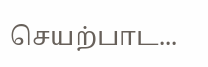செயற்பாட...